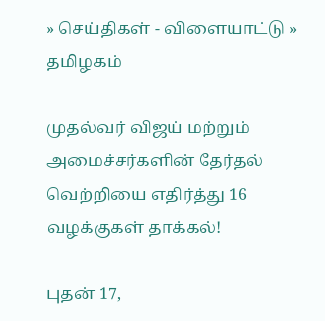» செய்திகள் - விளையாட்டு » தமிழகம்

முதல்வர் விஜய் மற்றும் அமைச்சர்களின் தேர்தல் வெற்றியை எதிர்த்து 16 வழக்குகள் தாக்கல்!

புதன் 17,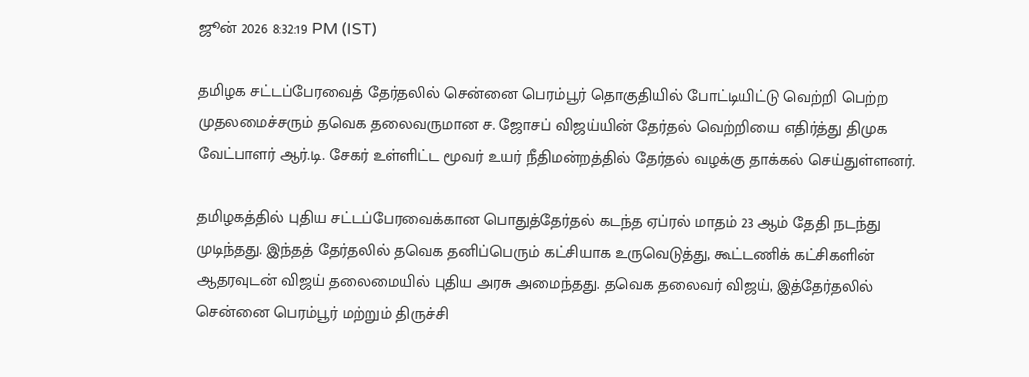ஜூன் 2026 8:32:19 PM (IST)

தமிழக சட்டப்பேரவைத் தேர்தலில் சென்னை பெரம்பூர் தொகுதியில் போட்டியிட்டு வெற்றி பெற்ற முதலமைச்சரும் தவெக தலைவருமான ச. ஜோசப் விஜய்யின் தேர்தல் வெற்றியை எதிர்த்து திமுக வேட்பாளர் ஆர்.டி. சேகர் உள்ளிட்ட மூவர் உயர் நீதிமன்றத்தில் தேர்தல் வழக்கு தாக்கல் செய்துள்ளனர்.

தமிழகத்தில் புதிய சட்டப்பேரவைக்கான பொதுத்தேர்தல் கடந்த ஏப்ரல் மாதம் 23 ஆம் தேதி நடந்து முடிந்தது. இந்தத் தேர்தலில் தவெக தனிப்பெரும் கட்சியாக உருவெடுத்து, கூட்டணிக் கட்சிகளின் ஆதரவுடன் விஜய் தலைமையில் புதிய அரசு அமைந்தது. தவெக தலைவர் விஜய், இத்தேர்தலில் சென்னை பெரம்பூர் மற்றும் திருச்சி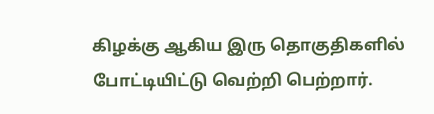கிழக்கு ஆகிய இரு தொகுதிகளில் போட்டியிட்டு வெற்றி பெற்றார்.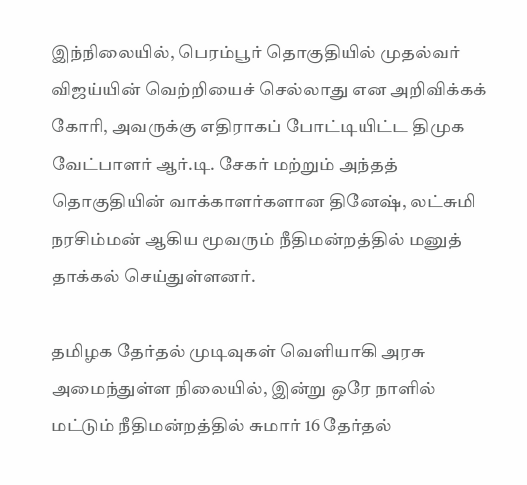இந்நிலையில், பெரம்பூர் தொகுதியில் முதல்வர் விஜய்யின் வெற்றியைச் செல்லாது என அறிவிக்கக் கோரி, அவருக்கு எதிராகப் போட்டியிட்ட திமுக வேட்பாளர் ஆர்.டி. சேகர் மற்றும் அந்தத் தொகுதியின் வாக்காளர்களான தினேஷ், லட்சுமி நரசிம்மன் ஆகிய மூவரும் நீதிமன்றத்தில் மனுத் தாக்கல் செய்துள்ளனர்.

தமிழக தேர்தல் முடிவுகள் வெளியாகி அரசு அமைந்துள்ள நிலையில், இன்று ஒரே நாளில் மட்டும் நீதிமன்றத்தில் சுமார் 16 தேர்தல்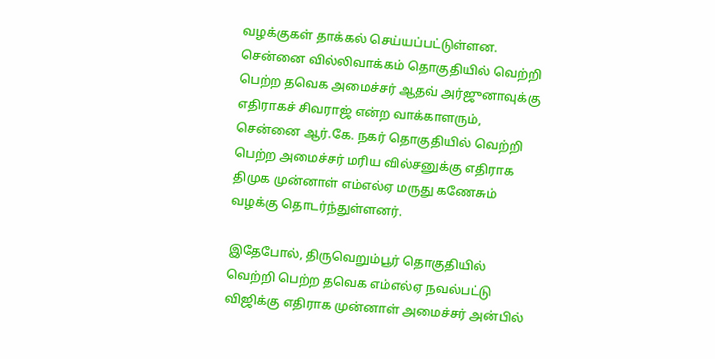வழக்குகள் தாக்கல் செய்யப்பட்டுள்ளன. சென்னை வில்லிவாக்கம் தொகுதியில் வெற்றி பெற்ற தவெக அமைச்சர் ஆதவ் அர்ஜுனாவுக்கு எதிராகச் சிவராஜ் என்ற வாக்காளரும், சென்னை ஆர்.கே. நகர் தொகுதியில் வெற்றி பெற்ற அமைச்சர் மரிய வில்சனுக்கு எதிராக திமுக முன்னாள் எம்எல்ஏ மருது கணேசும் வழக்கு தொடர்ந்துள்ளனர்.

இதேபோல், திருவெறும்பூர் தொகுதியில் வெற்றி பெற்ற தவெக எம்எல்ஏ நவல்பட்டு விஜிக்கு எதிராக முன்னாள் அமைச்சர் அன்பில்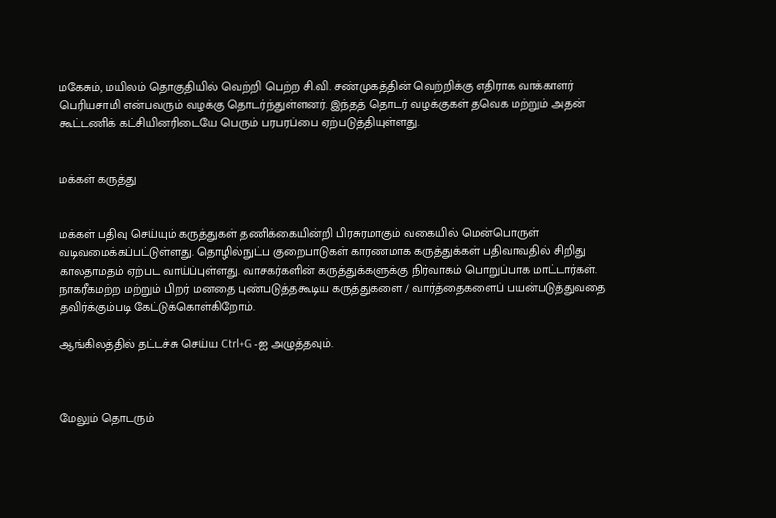மகேசும், மயிலம் தொகுதியில் வெற்றி பெற்ற சி.வி. சண்முகத்தின் வெற்றிக்கு எதிராக வாக்காளர் பெரியசாமி என்பவரும் வழக்கு தொடர்ந்துள்ளனர். இந்தத் தொடர் வழக்குகள் தவெக மற்றும் அதன் கூட்டணிக் கட்சியினரிடையே பெரும் பரபரப்பை ஏற்படுத்தியுள்ளது.


மக்கள் கருத்து


மக்கள் பதிவு செய்யும் கருத்துகள் தணிக்கையின்றி பிரசுரமாகும் வகையில் மென்பொருள் வடிவமைக்கப்பட்டுள்ளது. தொழில்நுட்ப குறைபாடுகள் காரணமாக கருத்துக்கள் பதிவாவதில் சிறிது காலதாமதம் ஏற்பட வாய்ப்புள்ளது. வாசகர்களின் கருத்துக்களுக்கு நிர்வாகம் பொறுப்பாக மாட்டார்கள். நாகரீகமற்ற மற்றும் பிறர் மனதை புண்படுத்தகூடிய கருத்துகளை / வார்த்தைகளைப் பயன்படுத்துவதை தவிர்க்கும்படி கேட்டுக்கொள்கிறோம்.

ஆங்கிலத்தில் தட்டச்சு செய்ய Ctrl+G -ஐ அழுத்தவும்.



மேலும் தொடரும்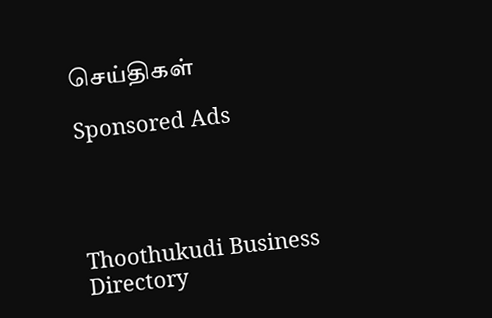செய்திகள்

Sponsored Ads




Thoothukudi Business Directory